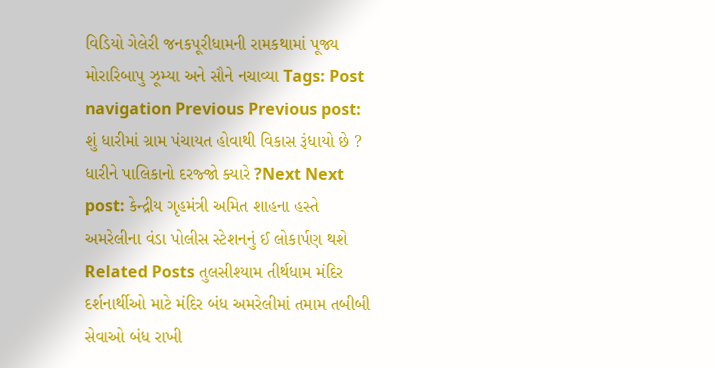વિડિયો ગેલેરી જનકપૂરીધામની રામકથામાં પૂજ્ય મોરારિબાપુ ઝૂમ્યા અને સૌને નચાવ્યા Tags: Post navigation Previous Previous post: શું ધારીમાં ગ્રામ પંચાયત હોવાથી વિકાસ રૂંધાયો છે ? ધારીને પાલિકાનો દરજ્જો ક્યારે ?Next Next post: કેન્દ્રીય ગૃહમંત્રી અમિત શાહના હસ્તે અમરેલીના વંડા પોલીસ સ્ટેશનનું ઈ લોકાર્પણ થશે Related Posts તુલસીશ્યામ તીર્થધામ મંદિર દર્શનાર્થીઓ માટે મંદિર બંધ અમરેલીમાં તમામ તબીબી સેવાઓ બંધ રાખી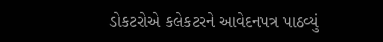ડોકટરોએ કલેકટરને આવેદનપત્ર પાઠવ્યું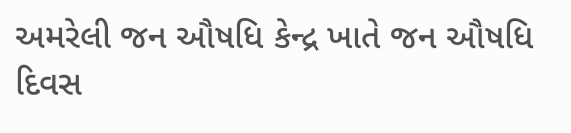અમરેલી જન ઔષધિ કેન્દ્ર ખાતે જન ઔષધિ દિવસ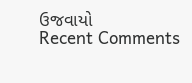ઉજવાયો
Recent Comments